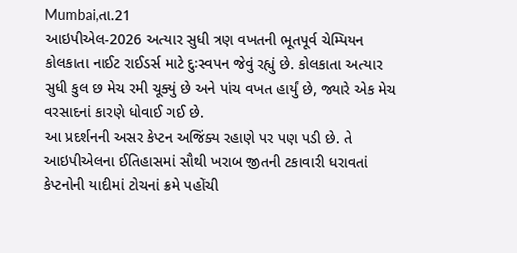Mumbai,તા.21
આઇપીએલ-2026 અત્યાર સુધી ત્રણ વખતની ભૂતપૂર્વ ચેમ્પિયન કોલકાતા નાઈટ રાઈડર્સ માટે દુઃસ્વપન જેવું રહ્યું છે. કોલકાતા અત્યાર સુધી કુલ છ મેચ રમી ચૂક્યું છે અને પાંચ વખત હાર્યું છે, જ્યારે એક મેચ વરસાદનાં કારણે ધોવાઈ ગઈ છે.
આ પ્રદર્શનની અસર કેપ્ટન અજિંક્ય રહાણે પર પણ પડી છે. તે આઇપીએલના ઈતિહાસમાં સૌથી ખરાબ જીતની ટકાવારી ધરાવતાં કેપ્ટનોની યાદીમાં ટોચનાં ક્રમે પહોંચી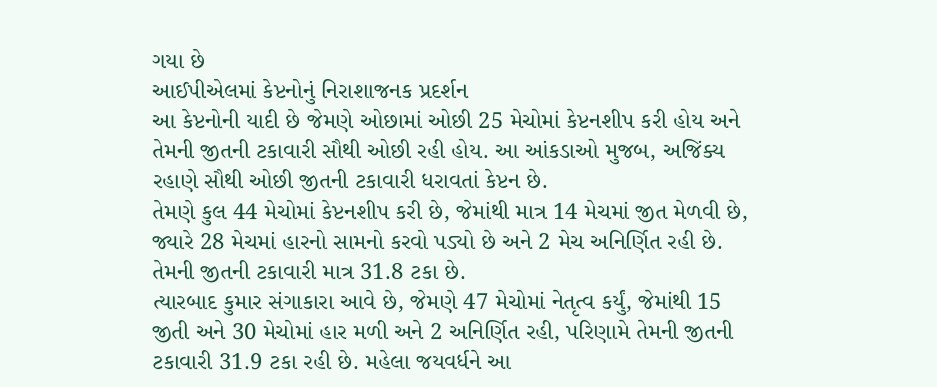ગયા છે
આઈપીએલમાં કેપ્ટનોનું નિરાશાજનક પ્રદર્શન
આ કેપ્ટનોની યાદી છે જેમણે ઓછામાં ઓછી 25 મેચોમાં કેપ્ટનશીપ કરી હોય અને તેમની જીતની ટકાવારી સૌથી ઓછી રહી હોય. આ આંકડાઓ મુજબ, અજિંક્ય રહાણે સૌથી ઓછી જીતની ટકાવારી ધરાવતાં કેપ્ટન છે.
તેમણે કુલ 44 મેચોમાં કેપ્ટનશીપ કરી છે, જેમાંથી માત્ર 14 મેચમાં જીત મેળવી છે, જ્યારે 28 મેચમાં હારનો સામનો કરવો પડ્યો છે અને 2 મેચ અનિર્ણિત રહી છે. તેમની જીતની ટકાવારી માત્ર 31.8 ટકા છે.
ત્યારબાદ કુમાર સંગાકારા આવે છે, જેમણે 47 મેચોમાં નેતૃત્વ કર્યું, જેમાંથી 15 જીતી અને 30 મેચોમાં હાર મળી અને 2 અનિર્ણિત રહી, પરિણામે તેમની જીતની ટકાવારી 31.9 ટકા રહી છે. મહેલા જયવર્ધને આ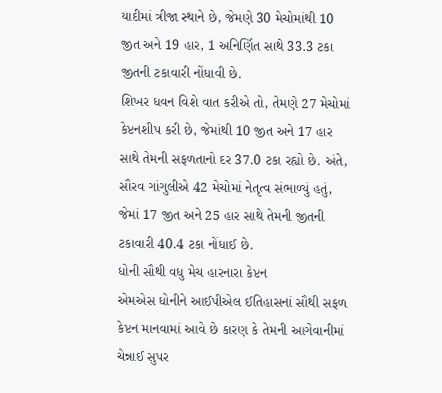યાદીમાં ત્રીજા સ્થાને છે, જેમણે 30 મેચોમાંથી 10 જીત અને 19 હાર, 1 અનિર્ણિત સાથે 33.3 ટકા જીતની ટકાવારી નોંધાવી છે.
શિખર ધવન વિશે વાત કરીએ તો, તેમણે 27 મેચોમાં કેપ્ટનશીપ કરી છે, જેમાંથી 10 જીત અને 17 હાર સાથે તેમની સફળતાનો દર 37.0 ટકા રહ્યો છે. અંતે, સૌરવ ગાંગુલીએ 42 મેચોમાં નેતૃત્વ સંભાળ્યું હતું, જેમાં 17 જીત અને 25 હાર સાથે તેમની જીતની ટકાવારી 40.4 ટકા નોંધાઈ છે.
ધોની સૌથી વધુ મેચ હારનારા કેપ્ટન
એમએસ ધોનીને આઈપીએલ ઈતિહાસનાં સૌથી સફળ કેપ્ટન માનવામાં આવે છે કારણ કે તેમની આગેવાનીમાં ચેન્નાઈ સુપર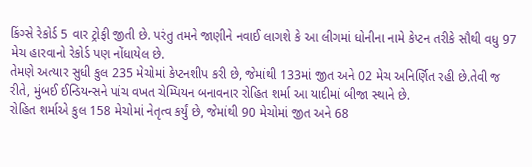કિંગ્સે રેકોર્ડ 5 વાર ટ્રોફી જીતી છે. પરંતુ તમને જાણીને નવાઈ લાગશે કે આ લીગમાં ધોનીના નામે કેપ્ટન તરીકે સૌથી વધુ 97 મેચ હારવાનો રેકોર્ડ પણ નોંધાયેલ છે.
તેમણે અત્યાર સુધી કુલ 235 મેચોમાં કેપ્ટનશીપ કરી છે, જેમાંથી 133માં જીત અને 02 મેચ અનિર્ણિત રહી છે.તેવી જ રીતે, મુંબઈ ઈન્ડિયન્સને પાંચ વખત ચેમ્પિયન બનાવનાર રોહિત શર્મા આ યાદીમાં બીજા સ્થાને છે.
રોહિત શર્માએ કુલ 158 મેચોમાં નેતૃત્વ કર્યું છે, જેમાંથી 90 મેચોમાં જીત અને 68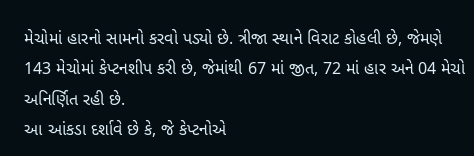મેચોમાં હારનો સામનો કરવો પડ્યો છે. ત્રીજા સ્થાને વિરાટ કોહલી છે, જેમણે 143 મેચોમાં કેપ્ટનશીપ કરી છે, જેમાંથી 67 માં જીત, 72 માં હાર અને 04 મેચો અનિર્ણિત રહી છે.
આ આંકડા દર્શાવે છે કે, જે કેપ્ટનોએ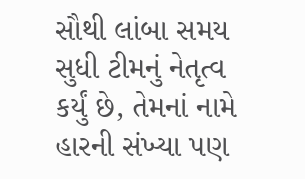સૌથી લાંબા સમય સુધી ટીમનું નેતૃત્વ કર્યું છે, તેમનાં નામે હારની સંખ્યા પણ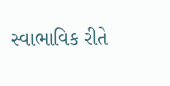સ્વાભાવિક રીતે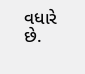વધારે છે.